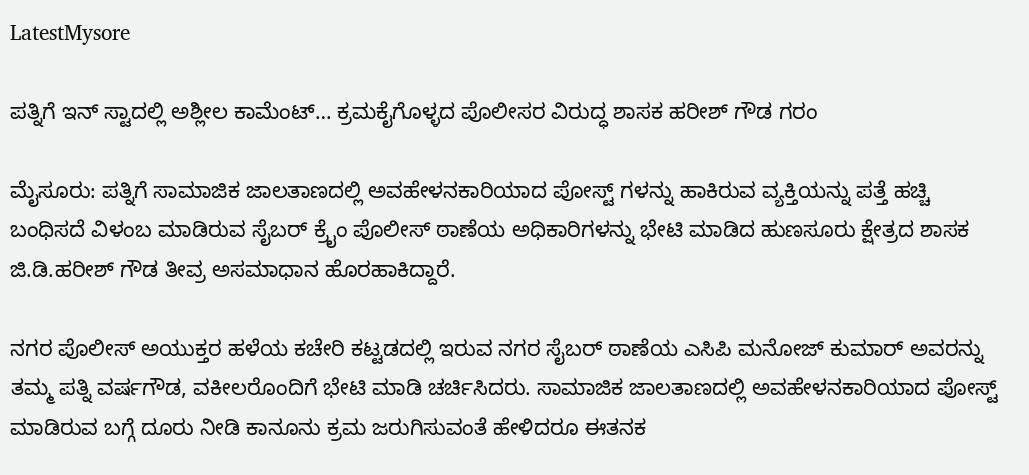LatestMysore

ಪತ್ನಿಗೆ ಇನ್ ಸ್ಟಾದಲ್ಲಿ ಅಶ್ಲೀಲ ಕಾಮೆಂಟ್… ಕ್ರಮಕೈಗೊಳ್ಳದ ಪೊಲೀಸರ ವಿರುದ್ಧ ಶಾಸಕ ಹರೀಶ್ ಗೌಡ ಗರಂ

ಮೈಸೂರು: ಪತ್ನಿಗೆ ಸಾಮಾಜಿಕ ಜಾಲತಾಣದಲ್ಲಿ ಅವಹೇಳನಕಾರಿಯಾದ ಪೋಸ್ಟ್ ಗಳನ್ನು ಹಾಕಿರುವ ವ್ಯಕ್ತಿಯನ್ನು ಪತ್ತೆ ಹಚ್ಚಿ ಬಂಧಿಸದೆ‌ ವಿಳಂಬ ಮಾಡಿರುವ ಸೈಬರ್ ಕ್ರೈಂ ಪೊಲೀಸ್ ಠಾಣೆಯ ಅಧಿಕಾರಿಗಳನ್ನು ಭೇಟಿ ಮಾಡಿದ ಹುಣಸೂರು ಕ್ಷೇತ್ರದ ಶಾಸಕ ಜಿ.ಡಿ.ಹರೀಶ್ ಗೌಡ ತೀವ್ರ ಅಸಮಾಧಾನ ಹೊರಹಾಕಿದ್ದಾರೆ.

ನಗರ ಪೊಲೀಸ್ ಅಯುಕ್ತರ ಹಳೆಯ ಕಚೇರಿ ಕಟ್ಟಡದಲ್ಲಿ ಇರುವ ನಗರ ಸೈಬರ್ ಠಾಣೆಯ ಎಸಿಪಿ ಮನೋಜ್ ಕುಮಾರ್ ಅವರನ್ನು ತಮ್ಮ ಪತ್ನಿ ವರ್ಷಗೌಡ, ವಕೀಲರೊಂದಿಗೆ ಭೇಟಿ ಮಾಡಿ ಚರ್ಚಿಸಿದರು. ಸಾಮಾಜಿಕ ಜಾಲತಾಣದಲ್ಲಿ ಅವಹೇಳನಕಾರಿಯಾದ ಪೋಸ್ಟ್ ಮಾಡಿರುವ ಬಗ್ಗೆ ದೂರು ನೀಡಿ ಕಾನೂನು ಕ್ರಮ ಜರುಗಿಸುವಂತೆ ಹೇಳಿದರೂ ಈತನಕ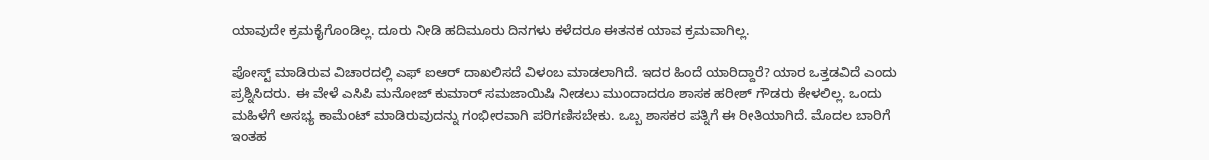ಯಾವುದೇ ಕ್ರಮಕೈಗೊಂಡಿಲ್ಲ. ದೂರು ನೀಡಿ ಹದಿಮೂರು ದಿನಗಳು ಕಳೆದರೂ ಈತನಕ ಯಾವ ಕ್ರಮವಾಗಿಲ್ಲ.

ಪೋಸ್ಟ್ ಮಾಡಿರುವ ವಿಚಾರದಲ್ಲಿ ಎಫ್ ಐಆರ್ ದಾಖಲಿಸದೆ ವಿಳಂಬ ಮಾಡಲಾಗಿದೆ. ಇದರ ಹಿಂದೆ ಯಾರಿದ್ದಾರೆ? ಯಾರ ಒತ್ತಡವಿದೆ ಎಂದು ಪ್ರಶ್ನಿಸಿದರು. ಈ ವೇಳೆ ಎಸಿಪಿ ಮನೋಜ್ ಕುಮಾರ್ ಸಮಜಾಯಿಷಿ ನೀಡಲು ಮುಂದಾದರೂ ಶಾಸಕ ಹರೀಶ್ ಗೌಡರು ಕೇಳಲಿಲ್ಲ. ಒಂದು ಮಹಿಳೆಗೆ ಅಸಭ್ಯ ಕಾಮೆಂಟ್ ಮಾಡಿರುವುದನ್ನು ಗಂಭೀರವಾಗಿ ಪರಿಗಣಿಸಬೇಕು. ಒಬ್ಬ ಶಾಸಕರ ಪತ್ನಿಗೆ ಈ ರೀತಿಯಾಗಿದೆ. ಮೊದಲ ಬಾರಿಗೆ ಇಂತಹ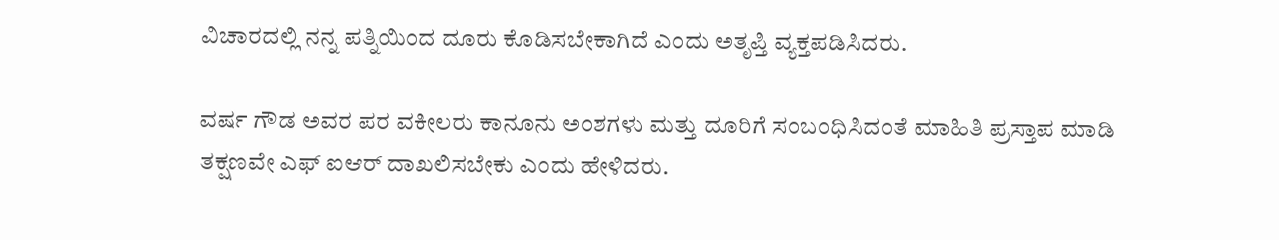ವಿಚಾರದಲ್ಲಿ ನನ್ನ ಪತ್ನಿಯಿಂದ ದೂರು ಕೊಡಿಸಬೇಕಾಗಿದೆ ಎಂದು ಅತೃಪ್ತಿ ವ್ಯಕ್ತಪಡಿಸಿದರು.

ವರ್ಷ ಗೌಡ ಅವರ ಪರ ವಕೀಲರು ಕಾನೂನು ಅಂಶಗಳು ಮತ್ತು ದೂರಿಗೆ ಸಂಬಂಧಿಸಿದಂತೆ ಮಾಹಿತಿ ಪ್ರಸ್ತಾಪ ಮಾಡಿ ತಕ್ಷಣವೇ ಎಫ್ ಐಆರ್ ದಾಖಲಿಸಬೇಕು ಎಂದು ಹೇಳಿದರು.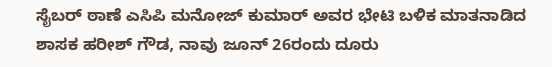ಸೈಬರ್ ಠಾಣೆ ಎಸಿಪಿ ಮನೋಜ್ ಕುಮಾರ್ ಅವರ ಭೇಟಿ ಬಳಿಕ ಮಾತನಾಡಿದ ಶಾಸಕ ಹರೀಶ್ ಗೌಡ, ನಾವು ಜೂನ್ 26ರಂದು ದೂರು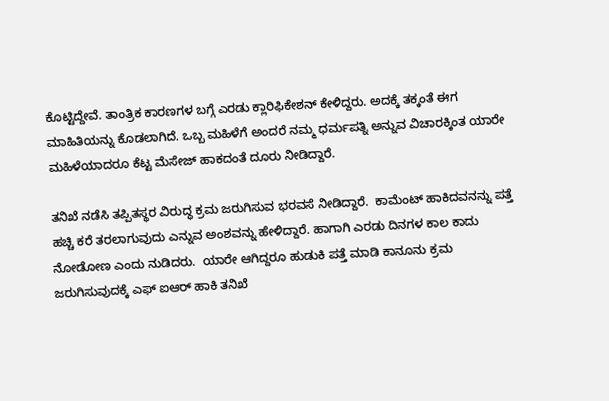ಕೊಟ್ಟಿದ್ದೇವೆ. ತಾಂತ್ರಿಕ ಕಾರಣಗಳ ಬಗ್ಗೆ ಎರಡು ಕ್ಲಾರಿಫಿಕೇಶನ್ ಕೇಳಿದ್ದರು. ಅದಕ್ಕೆ ತಕ್ಕಂತೆ ಈಗ ಮಾಹಿತಿಯನ್ನು ಕೊಡಲಾಗಿದೆ. ಒಬ್ಬ ಮಹಿಳೆಗೆ ಅಂದರೆ ನಮ್ಮ ಧರ್ಮಪತ್ನಿ ಅನ್ನುವ ವಿಚಾರಕ್ಕಿಂತ ಯಾರೇ ಮಹಿಳೆಯಾದರೂ ಕೆಟ್ಟ ಮೆಸೇಜ್ ಹಾಕದಂತೆ ದೂರು ನೀಡಿದ್ದಾರೆ.

ತನಿಖೆ ನಡೆಸಿ ತಪ್ಪಿತಸ್ಥರ ವಿರುದ್ಧ ಕ್ರಮ ಜರುಗಿಸುವ ಭರವಸೆ ನೀಡಿದ್ದಾರೆ.  ಕಾಮೆಂಟ್ ಹಾಕಿದವನನ್ನು ಪತ್ತೆ ಹಚ್ಚಿ ಕರೆ ತರಲಾಗುವುದು ಎನ್ನುವ ಅಂಶವನ್ನು ಹೇಳಿದ್ದಾರೆ. ಹಾಗಾಗಿ ಎರಡು ದಿನಗಳ ಕಾಲ ಕಾದು‌ ನೋಡೋಣ ಎಂದು ನುಡಿದರು.  ಯಾರೇ ಆಗಿದ್ದರೂ ಹುಡುಕಿ ಪತ್ತೆ ಮಾಡಿ ಕಾನೂನು ಕ್ರಮ ಜರುಗಿಸುವುದಕ್ಕೆ ಎಫ್ ಐಆರ್ ಹಾಕಿ ತನಿಖೆ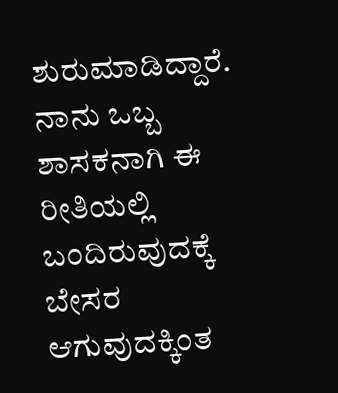ಶುರು‌ಮಾಡಿದ್ದಾರೆ. ನಾನು ಒಬ್ಬ ಶಾಸಕನಾಗಿ ಈ ರೀತಿಯಲ್ಲಿ ಬಂದಿರುವುದಕ್ಕೆ ಬೇಸರ ಆಗುವುದಕ್ಕಿಂತ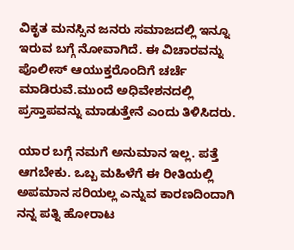ವಿಕೃತ ಮನಸ್ಸಿನ ಜನರು ಸಮಾಜದಲ್ಲಿ ಇನ್ನೂ ಇರುವ ಬಗ್ಗೆ ನೋವಾಗಿದೆ. ಈ ವಿಚಾರವನ್ನು ಪೊಲೀಸ್ ಆಯುಕ್ತರೊಂದಿಗೆ ಚರ್ಚೆ ಮಾಡಿರುವೆ.ಮುಂದೆ ಅಧಿವೇಶನದಲ್ಲಿ ಪ್ರಸ್ತಾಪವನ್ನು ಮಾಡುತ್ತೇನೆ ಎಂದು ತಿಳಿಸಿದರು.

ಯಾರ ಬಗ್ಗೆ ನಮಗೆ ಅನುಮಾನ ಇಲ್ಲ. ಪತ್ತೆ ಆಗಬೇಕು. ಒಬ್ಬ ಮಹಿಳೆಗೆ ಈ ರೀತಿಯಲ್ಲಿ ಅಪಮಾನ ಸರಿಯಲ್ಲ ಎನ್ನುವ ಕಾರಣದಿಂದಾಗಿ ನನ್ನ ಪತ್ನಿ ಹೋರಾಟ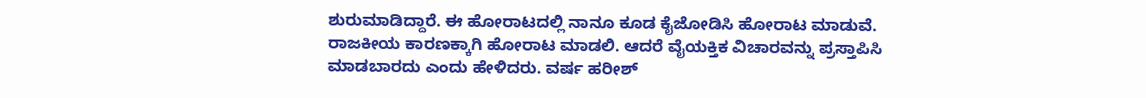ಶುರು‌ಮಾಡಿದ್ದಾರೆ. ಈ ಹೋರಾಟದಲ್ಲಿ ನಾನೂ ಕೂಡ ಕೈಜೋಡಿಸಿ ಹೋರಾಟ ಮಾಡುವೆ. ರಾಜಕೀಯ ಕಾರಣಕ್ಕಾಗಿ ಹೋರಾಟ ಮಾಡಲಿ. ಆದರೆ ವೈಯಕ್ತಿಕ ವಿಚಾರವನ್ನು ಪ್ರಸ್ತಾಪಿಸಿ ಮಾಡಬಾರದು ಎಂದು ಹೇಳಿದರು. ವರ್ಷ ಹರೀಶ್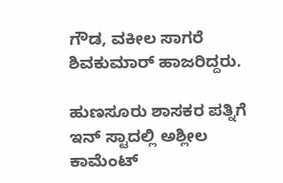ಗೌಡ, ವಕೀಲ‌ ಸಾಗರೆ ಶಿವಕುಮಾರ್ ಹಾಜರಿದ್ದರು.

ಹುಣಸೂರು ಶಾಸಕರ ಪತ್ನಿಗೆ  ಇನ್ ಸ್ಟಾದಲ್ಲಿ ಅಶ್ಲೀಲ ಕಾಮೆಂಟ್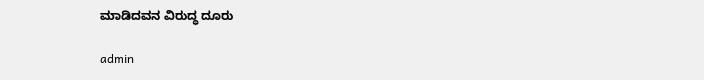ಮಾಡಿದವನ ವಿರುದ್ಧ ದೂರು

admin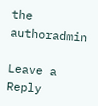the authoradmin

Leave a Reply